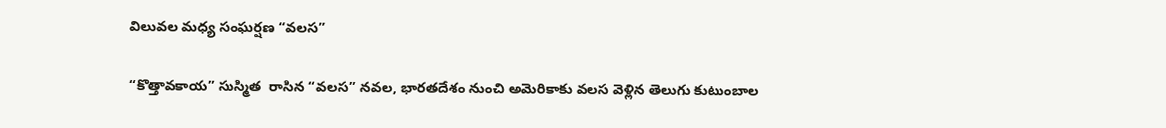విలువల మధ్య సంఘర్షణ “వలస”

“కొత్తావకాయ” సుస్మిత  రాసిన “వలస” నవల, భారతదేశం నుంచి అమెరికాకు వలస వెళ్లిన తెలుగు కుటుంబాల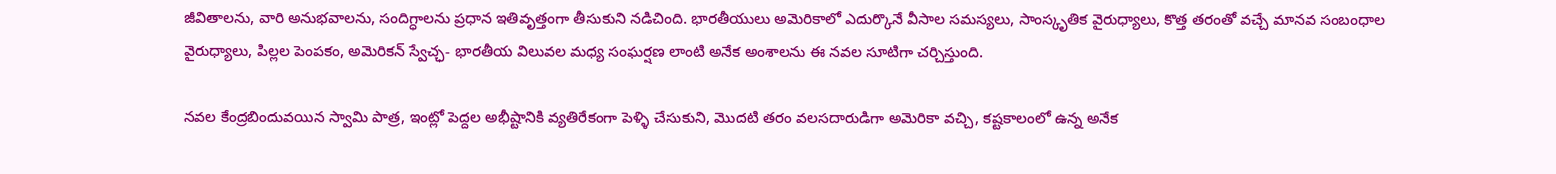జీవితాలను, వారి అనుభవాలను, సందిగ్ధాలను ప్రధాన ఇతివృత్తంగా తీసుకుని నడిచింది. భారతీయులు అమెరికాలో ఎదుర్కొనే వీసాల సమస్యలు, సాంస్కృతిక వైరుధ్యాలు, కొత్త తరంతో వచ్చే మానవ సంబంధాల వైరుధ్యాలు, పిల్లల పెంపకం, అమెరికన్ స్వేచ్ఛ- భారతీయ విలువల మధ్య సంఘర్షణ లాంటి అనేక అంశాలను ఈ నవల సూటిగా చర్చిస్తుంది.

నవల కేంద్రబిందువయిన స్వామి పాత్ర, ఇంట్లో పెద్దల అభీష్టానికి వ్యతిరేకంగా పెళ్ళి చేసుకుని, మొదటి తరం వలసదారుడిగా అమెరికా వచ్చి, కష్టకాలంలో ఉన్న అనేక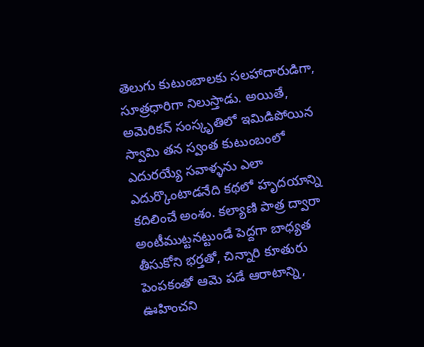తెలుగు కుటుంబాలకు సలహాదారుడిగా, సూత్రధారిగా నిలుస్తాడు. అయితే, అమెరికన్ సంస్కృతిలో ఇమిడిపోయిన స్వామి తన స్వంత కుటుంబంలో ఎదురయ్యే సవాళ్ళను ఎలా ఎదుర్కొంటాడనేది కథలో హృదయాన్ని కదిలించే అంశం. కల్యాణి పాత్ర ద్వారా అంటీముట్టనట్టుండే పెద్దగా బాధ్యత తీసుకోని భర్తతో, చిన్నారి కూతురు పెంపకంతో ఆమె పడే ఆరాటాన్ని, ఊహించని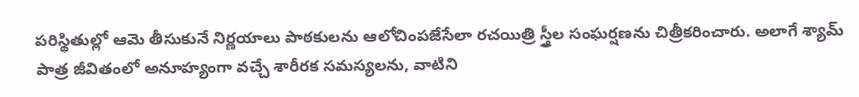పరిస్థితుల్లో ఆమె తీసుకునే నిర్ణయాలు పాఠకులను ఆలోచింపజేసేలా రచయిత్రి స్త్రీల సంఘర్షణను చిత్రీకరించారు. అలాగే శ్యామ్ పాత్ర జీవితంలో అనూహ్యంగా వచ్చే శారీరక సమస్యలను, వాటిని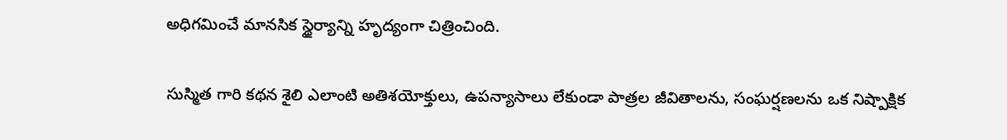అధిగమించే మానసిక స్థైర్యాన్ని హృద్యంగా చిత్రించింది.

సుస్మిత గారి కథన శైలి ఎలాంటి అతిశయోక్తులు, ఉపన్యాసాలు లేకుండా పాత్రల జీవితాలను, సంఘర్షణలను ఒక నిష్పాక్షిక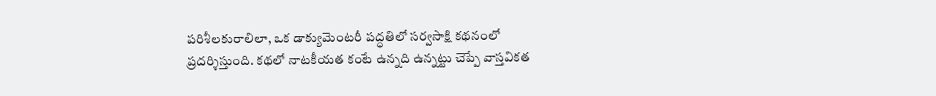పరిశీలకురాలిలా, ఒక డాక్యుమెంటరీ పద్ధతిలో సర్వసాక్షి కథనంలో ప్రదర్శిస్తుంది. కథలో నాటకీయత కంటే ఉన్నది ఉన్నట్టు చెప్పే వాస్తవికత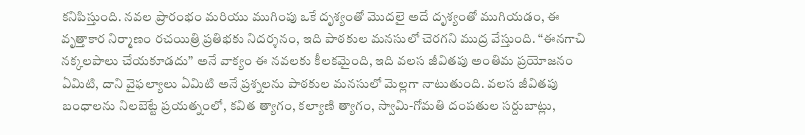కనిపిస్తుంది. నవల ప్రారంభం మరియు ముగింపు ఒకే దృశ్యంతో మొదలై అదే దృశ్యంతో ముగియడం, ఈ వృత్తాకార నిర్మాణం రచయిత్రి ప్రతిభకు నిదర్శనం, ఇది పాఠకుల మనసులో చెరగని ముద్ర వేస్తుంది. “ఈనగాచి నక్కలపాలు చేయకూడదు” అనే వాక్యం ఈ నవలకు కీలకమైంది, ఇది వలస జీవితపు అంతిమ ప్రయోజనం ఏమిటి, దాని వైఫల్యాలు ఏమిటి అనే ప్రశ్నలను పాఠకుల మనసులో మెల్లగా నాటుతుంది. వలస జీవితపు బంధాలను నిలబెట్టే ప్రయత్నంలో, కవిత త్యాగం, కల్యాణి త్యాగం, స్వామి-గోమతి దంపతుల సర్దుబాట్లు,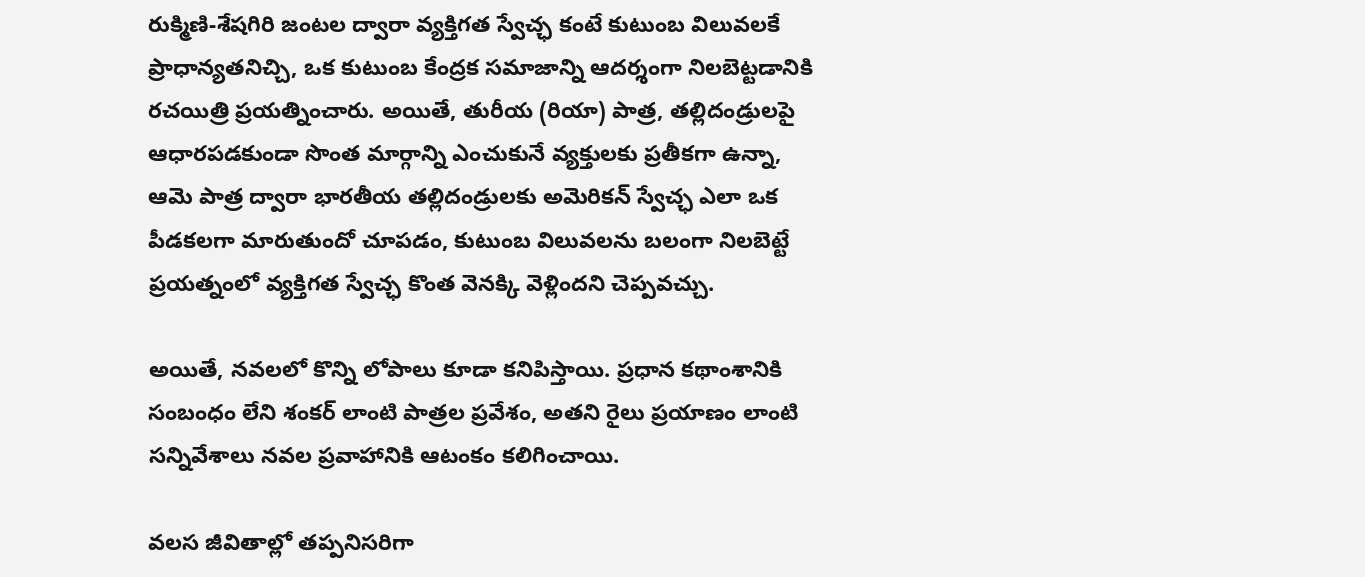రుక్మిణి-శేషగిరి జంటల ద్వారా వ్యక్తిగత స్వేచ్ఛ కంటే కుటుంబ విలువలకే ప్రాధాన్యతనిచ్చి, ఒక కుటుంబ కేంద్రక సమాజాన్ని ఆదర్శంగా నిలబెట్టడానికి రచయిత్రి ప్రయత్నించారు. అయితే, తురీయ (రియా) పాత్ర, తల్లిదండ్రులపై ఆధారపడకుండా సొంత మార్గాన్ని ఎంచుకునే వ్యక్తులకు ప్రతీకగా ఉన్నా, ఆమె పాత్ర ద్వారా భారతీయ తల్లిదండ్రులకు అమెరికన్ స్వేచ్ఛ ఎలా ఒక పీడకలగా మారుతుందో చూపడం, కుటుంబ విలువలను బలంగా నిలబెట్టే ప్రయత్నంలో వ్యక్తిగత స్వేచ్ఛ కొంత వెనక్కి వెళ్లిందని చెప్పవచ్చు.

అయితే, నవలలో కొన్ని లోపాలు కూడా కనిపిస్తాయి. ప్రధాన కథాంశానికి సంబంధం లేని శంకర్ లాంటి పాత్రల ప్రవేశం, అతని రైలు ప్రయాణం లాంటి సన్నివేశాలు నవల ప్రవాహానికి ఆటంకం కలిగించాయి.

వలస జీవితాల్లో తప్పనిసరిగా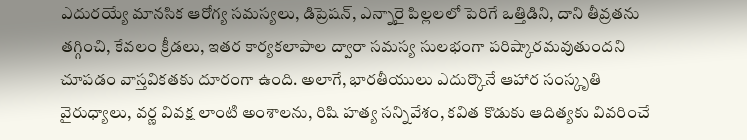ఎదురయ్యే మానసిక ఆరోగ్య సమస్యలు, డిప్రెషన్, ఎన్నారై పిల్లలలో పెరిగే ఒత్తిడిని, దాని తీవ్రతను తగ్గించి, కేవలం క్రీడలు, ఇతర కార్యకలాపాల ద్వారా సమస్య సులభంగా పరిష్కారమవుతుందని చూపడం వాస్తవికతకు దూరంగా ఉంది. అలాగే, భారతీయులు ఎదుర్కొనే ఆహార సంస్కృతి వైరుధ్యాలు, వర్ణ వివక్ష లాంటి అంశాలను, రిషి హత్య సన్నివేశం, కవిత కొడుకు ఆదిత్యకు వివరించే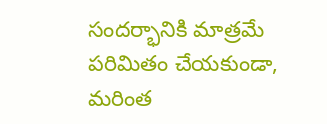సందర్భానికి మాత్రమే పరిమితం చేయకుండా, మరింత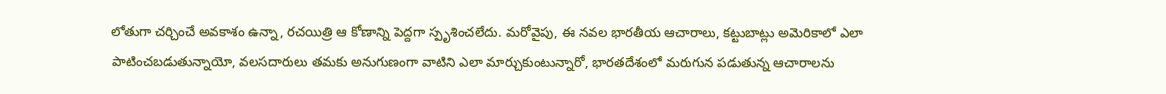లోతుగా చర్చించే అవకాశం ఉన్నా, రచయిత్రి ఆ కోణాన్ని పెద్దగా స్పృశించలేదు. మరోవైపు, ఈ నవల భారతీయ ఆచారాలు, కట్టుబాట్లు అమెరికాలో ఎలా పాటించబడుతున్నాయో, వలసదారులు తమకు అనుగుణంగా వాటిని ఎలా మార్చుకుంటున్నారో, భారతదేశంలో మరుగున పడుతున్న ఆచారాలను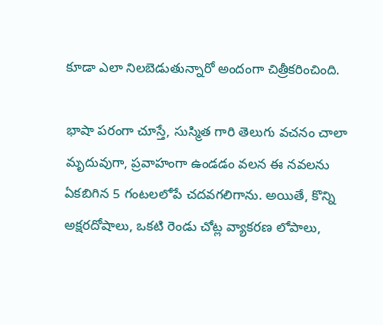కూడా ఎలా నిలబెడుతున్నారో అందంగా చిత్రీకరించింది.

భాషా పరంగా చూస్తే, సుస్మిత గారి తెలుగు వచనం చాలా మృదువుగా, ప్రవాహంగా ఉండడం వలన ఈ నవలను ఏకబిగిన 5 గంటలలోపే చదవగలిగాను. అయితే, కొన్ని అక్షరదోషాలు, ఒకటి రెండు చోట్ల వ్యాకరణ లోపాలు,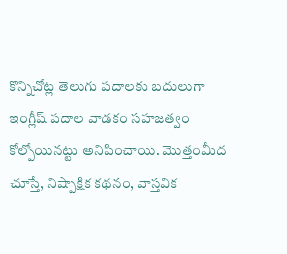కొన్నిచోట్ల తెలుగు పదాలకు బదులుగా ఇంగ్లీష్ పదాల వాడకం సహజత్వం కోల్పోయినట్టు అనిపించాయి. మొత్తంమీద చూస్తే, నిష్పాక్షిక కథనం, వాస్తవిక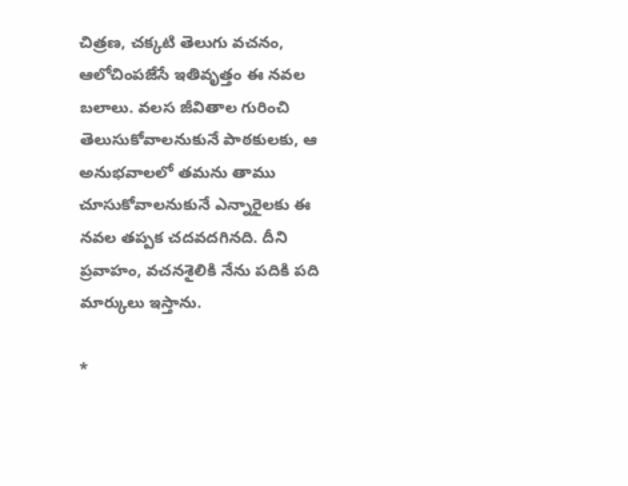చిత్రణ, చక్కటి తెలుగు వచనం, ఆలోచింపజేసే ఇతివృత్తం ఈ నవల బలాలు. వలస జీవితాల గురించి తెలుసుకోవాలనుకునే పాఠకులకు, ఆ అనుభవాలలో తమను తాము చూసుకోవాలనుకునే ఎన్నారైలకు ఈ నవల తప్పక చదవదగినది. దీని ప్రవాహం, వచనశైలికి నేను పదికి పది మార్కులు ఇస్తాను.

*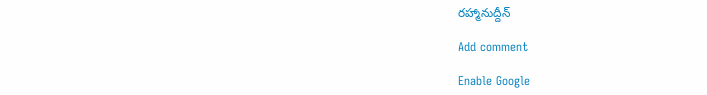రహ్మానుద్దీన్

Add comment

Enable Google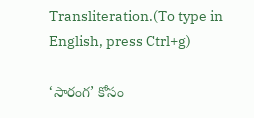Transliteration.(To type in English, press Ctrl+g)

‘సారంగ’ కోసం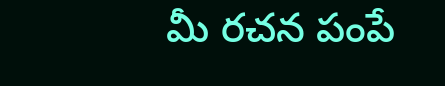మీ రచన పంపే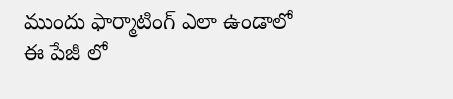ముందు ఫార్మాటింగ్ ఎలా ఉండాలో ఈ పేజీ లో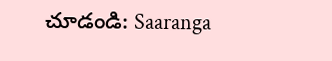చూడండి: Saaranga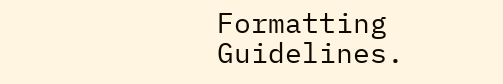Formatting Guidelines.